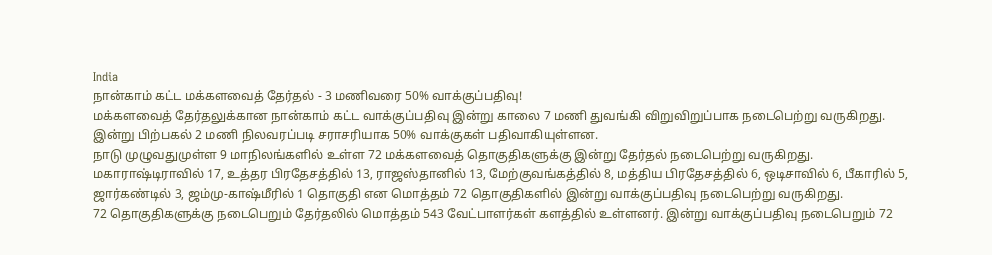India
நான்காம் கட்ட மக்களவைத் தேர்தல் - 3 மணிவரை 50% வாக்குப்பதிவு!
மக்களவைத் தேர்தலுக்கான நான்காம் கட்ட வாக்குப்பதிவு இன்று காலை 7 மணி துவங்கி விறுவிறுப்பாக நடைபெற்று வருகிறது. இன்று பிற்பகல் 2 மணி நிலவரப்படி சராசரியாக 50% வாக்குகள் பதிவாகியுள்ளன.
நாடு முழுவதுமுள்ள 9 மாநிலங்களில் உள்ள 72 மக்களவைத் தொகுதிகளுக்கு இன்று தேர்தல் நடைபெற்று வருகிறது. மகாராஷ்டிராவில் 17, உத்தர பிரதேசத்தில் 13, ராஜஸ்தானில் 13, மேற்குவங்கத்தில் 8, மத்திய பிரதேசத்தில் 6, ஒடிசாவில் 6, பீகாரில் 5, ஜார்கண்டில் 3, ஜம்மு-காஷ்மீரில் 1 தொகுதி என மொத்தம் 72 தொகுதிகளில் இன்று வாக்குப்பதிவு நடைபெற்று வருகிறது.
72 தொகுதிகளுக்கு நடைபெறும் தேர்தலில் மொத்தம் 543 வேட்பாளர்கள் களத்தில் உள்ளனர். இன்று வாக்குப்பதிவு நடைபெறும் 72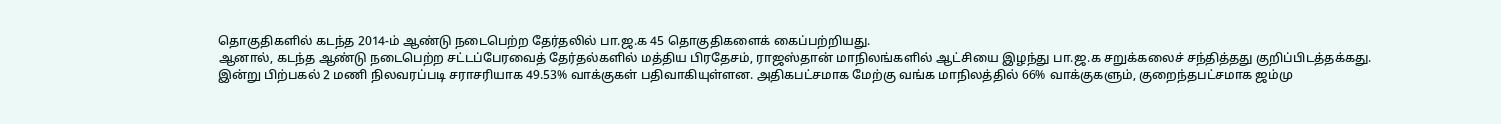தொகுதிகளில் கடந்த 2014-ம் ஆண்டு நடைபெற்ற தேர்தலில் பா.ஜ.க 45 தொகுதிகளைக் கைப்பற்றியது.
ஆனால், கடந்த ஆண்டு நடைபெற்ற சட்டப்பேரவைத் தேர்தல்களில் மத்திய பிரதேசம், ராஜஸ்தான் மாநிலங்களில் ஆட்சியை இழந்து பா.ஜ.க சறுக்கலைச் சந்தித்தது குறிப்பிடத்தக்கது.
இன்று பிற்பகல் 2 மணி நிலவரப்படி சராசரியாக 49.53% வாக்குகள் பதிவாகியுள்ளன. அதிகபட்சமாக மேற்கு வங்க மாநிலத்தில் 66% வாக்குகளும், குறைந்தபட்சமாக ஜம்மு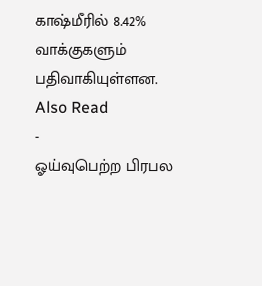காஷ்மீரில் 8.42% வாக்குகளும் பதிவாகியுள்ளன.
Also Read
-
ஓய்வுபெற்ற பிரபல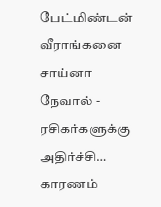பேட்மிண்டன் வீராங்கனை சாய்னா நேவால் - ரசிகர்களுக்கு அதிர்ச்சி… காரணம்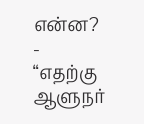என்ன?
-
“எதற்கு ஆளுநர்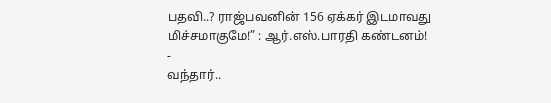பதவி..? ராஜ்பவனின் 156 ஏக்கர் இடமாவது மிச்சமாகுமே!” : ஆர்.எஸ்.பாரதி கண்டனம்!
-
வந்தார்..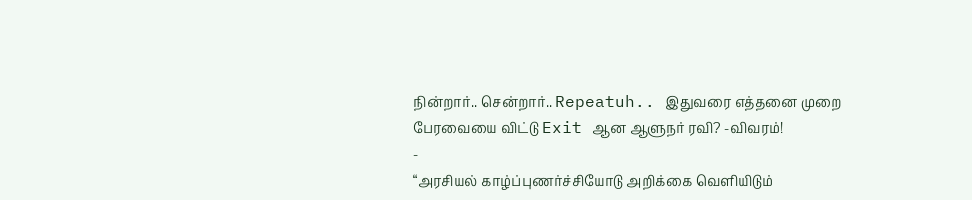நின்றார்.. சென்றார்.. Repeatuh.. இதுவரை எத்தனை முறை பேரவையை விட்டு Exit ஆன ஆளுநர் ரவி? -விவரம்!
-
“அரசியல் காழ்ப்புணர்ச்சியோடு அறிக்கை வெளியிடும்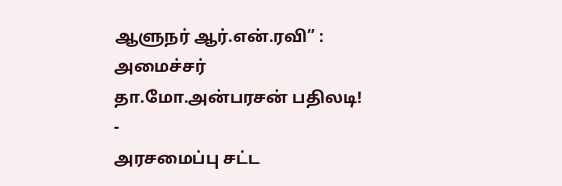ஆளுநர் ஆர்.என்.ரவி” : அமைச்சர் தா.மோ.அன்பரசன் பதிலடி!
-
அரசமைப்பு சட்ட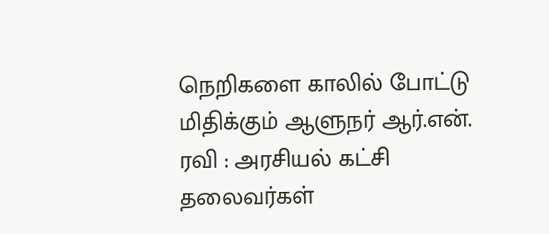நெறிகளை காலில் போட்டு மிதிக்கும் ஆளுநர் ஆர்.என். ரவி : அரசியல் கட்சி தலைவர்கள்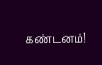கண்டனம்!